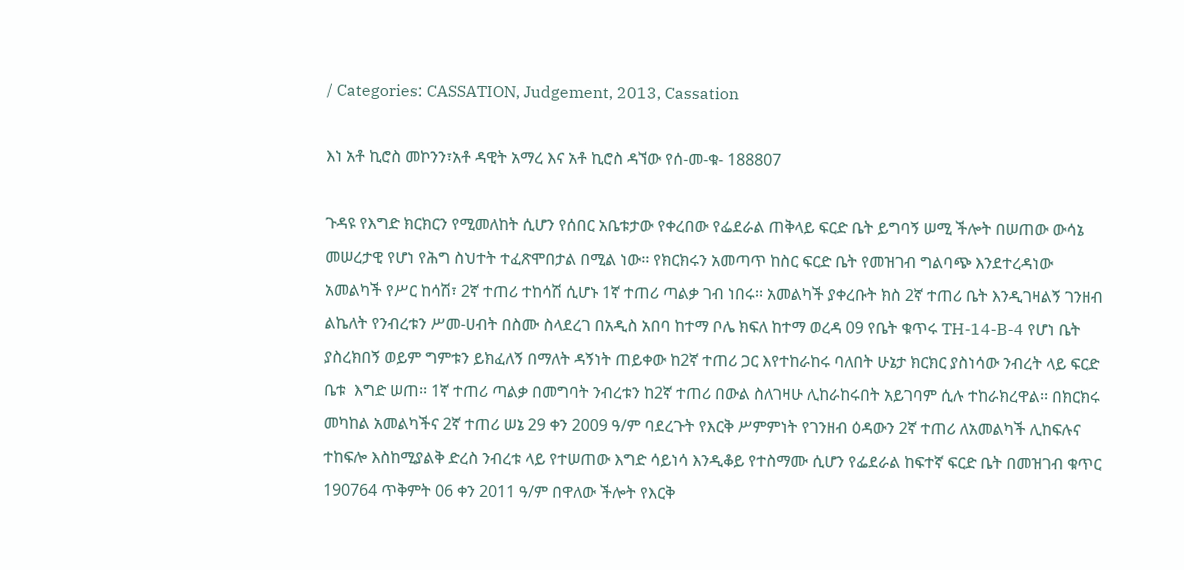/ Categories: CASSATION, Judgement, 2013, Cassation

እነ አቶ ኪሮስ መኮንን፣አቶ ዳዊት አማረ እና አቶ ኪሮስ ዳኘው የሰ-መ-ቁ- 188807

ጉዳዩ የእግድ ክርክርን የሚመለከት ሲሆን የሰበር አቤቱታው የቀረበው የፌደራል ጠቅላይ ፍርድ ቤት ይግባኝ ሠሚ ችሎት በሠጠው ውሳኔ መሠረታዊ የሆነ የሕግ ስህተት ተፈጽሞበታል በሚል ነው፡፡ የክርክሩን አመጣጥ ከስር ፍርድ ቤት የመዝገብ ግልባጭ እንደተረዳነው አመልካች የሥር ከሳሽ፣ 2ኛ ተጠሪ ተከሳሽ ሲሆኑ 1ኛ ተጠሪ ጣልቃ ገብ ነበሩ፡፡ አመልካች ያቀረቡት ክስ 2ኛ ተጠሪ ቤት እንዲገዛልኝ ገንዘብ ልኬለት የንብረቱን ሥመ-ሀብት በስሙ ስላደረገ በአዲስ አበባ ከተማ ቦሌ ክፍለ ከተማ ወረዳ 09 የቤት ቁጥሩ TH-14-B-4 የሆነ ቤት ያስረክበኝ ወይም ግምቱን ይክፈለኝ በማለት ዳኝነት ጠይቀው ከ2ኛ ተጠሪ ጋር እየተከራከሩ ባለበት ሁኔታ ክርክር ያስነሳው ንብረት ላይ ፍርድ ቤቱ  እግድ ሠጠ፡፡ 1ኛ ተጠሪ ጣልቃ በመግባት ንብረቱን ከ2ኛ ተጠሪ በውል ስለገዛሁ ሊከራከሩበት አይገባም ሲሉ ተከራክረዋል፡፡ በክርክሩ መካከል አመልካችና 2ኛ ተጠሪ ሠኔ 29 ቀን 2009 ዓ/ም ባደረጉት የእርቅ ሥምምነት የገንዘብ ዕዳውን 2ኛ ተጠሪ ለአመልካች ሊከፍሉና ተከፍሎ እስከሚያልቅ ድረስ ንብረቱ ላይ የተሠጠው እግድ ሳይነሳ እንዲቆይ የተስማሙ ሲሆን የፌደራል ከፍተኛ ፍርድ ቤት በመዝገብ ቁጥር 190764 ጥቅምት 06 ቀን 2011 ዓ/ም በዋለው ችሎት የእርቅ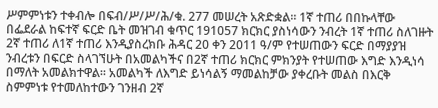ሥምምነቱን ተቀብሎ በፍብ/ሥ/ሥ/ሕ/ቁ. 277 መሠረት አጽድቋል፡፡ 1ኛ ተጠሪ በበኩላቸው በፌደራል ከፍተኛ ፍርድ ቤት መዝገብ ቁጥር 191057 ክርክር ያስነሳውን ንብረት 1ኛ ተጠሪ ስለገዙት 2ኛ ተጠሪ ለ1ኛ ተጠሪ እንዲያስረክቡ ሕዳር 20 ቀን 2011 ዓ/ም የተሠጠውን ፍርድ በማያያዝ ንብረቱን በፍርድ ስላገኘሁት በአመልካችና በ2ኛ ተጠሪ ክርክር ምክንያት የተሠጠው እግድ እንዲነሳ በማለት አመልክተዋል፡፡ አመልካች ለእግድ ይነሳልኝ ማመልከቻው ያቀረቡት መልስ በእርቅ ስምምነቱ የተመለከተውን ገንዘብ 2ኛ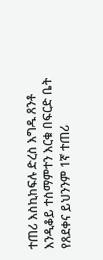ተጠሪ እስኪከፍሉ ድረስ እግዱ ጸንቶ እንዲቆይ ተስማምተን እርቁ በፍርድ ቤት የጸደቀና ይህንንም 1ኛ ተጠሪ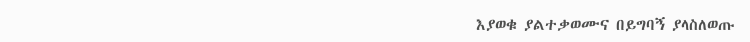እያወቁ ያልተቃወሙና በይግባኝ ያላስለወጡ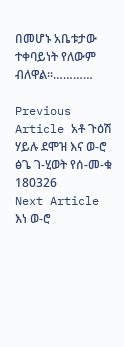በመሆኑ አቤቱታው ተቀባይነት የለውም ብለዋል፡፡…………

Previous Article አቶ ጉዕሽ ሃይሉ ደሞዝ እና ወ-ሮ ፅጌ ገ-ሂወት የሰ-መ-ቁ 180326
Next Article እነ ወ-ሮ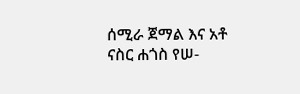ሰሚራ ጀማል እና አቶ ናስር ሐጎስ የሠ-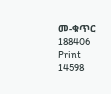መ-ቁጥር 188406
Print
14598